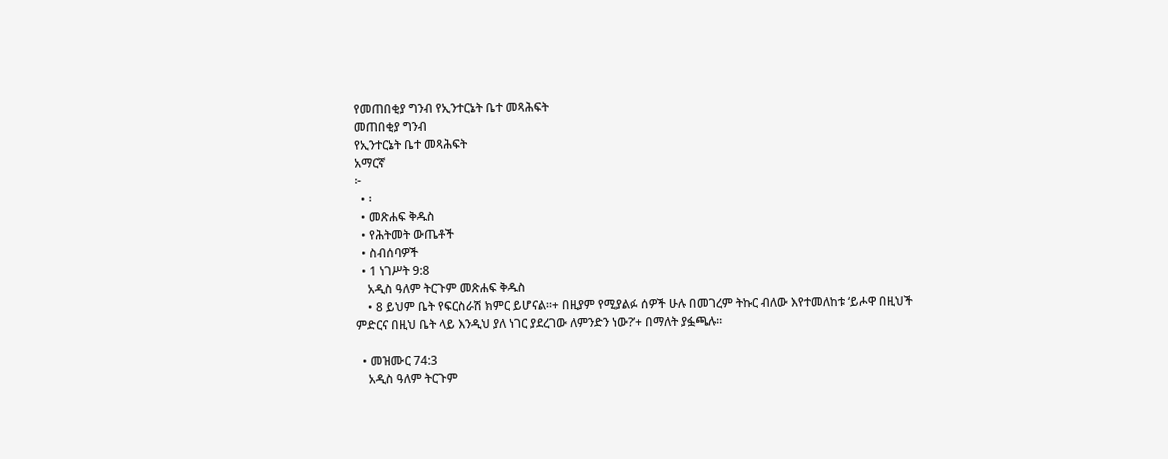የመጠበቂያ ግንብ የኢንተርኔት ቤተ መጻሕፍት
መጠበቂያ ግንብ
የኢንተርኔት ቤተ መጻሕፍት
አማርኛ
፦
  • ፡
  • መጽሐፍ ቅዱስ
  • የሕትመት ውጤቶች
  • ስብሰባዎች
  • 1 ነገሥት 9:8
    አዲስ ዓለም ትርጉም መጽሐፍ ቅዱስ
    • 8 ይህም ቤት የፍርስራሽ ክምር ይሆናል።+ በዚያም የሚያልፉ ሰዎች ሁሉ በመገረም ትኩር ብለው እየተመለከቱ ‘ይሖዋ በዚህች ምድርና በዚህ ቤት ላይ እንዲህ ያለ ነገር ያደረገው ለምንድን ነው?’+ በማለት ያፏጫሉ።

  • መዝሙር 74:3
    አዲስ ዓለም ትርጉም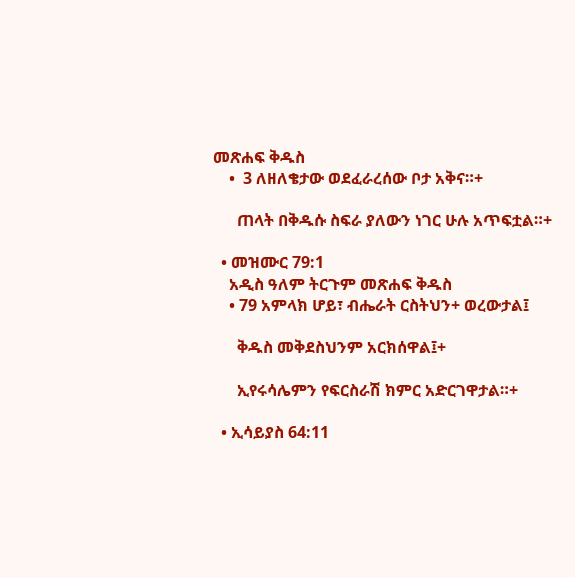መጽሐፍ ቅዱስ
    •  3 ለዘለቄታው ወደፈራረሰው ቦታ አቅና።+

      ጠላት በቅዱሱ ስፍራ ያለውን ነገር ሁሉ አጥፍቷል።+

  • መዝሙር 79:1
    አዲስ ዓለም ትርጉም መጽሐፍ ቅዱስ
    • 79 አምላክ ሆይ፣ ብሔራት ርስትህን+ ወረውታል፤

      ቅዱስ መቅደስህንም አርክሰዋል፤+

      ኢየሩሳሌምን የፍርስራሽ ክምር አድርገዋታል።+

  • ኢሳይያስ 64:11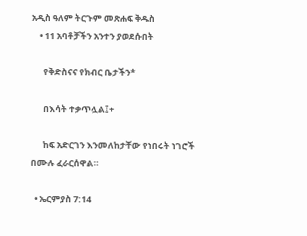አዲስ ዓለም ትርጉም መጽሐፍ ቅዱስ
    • 11 አባቶቻችን አንተን ያወደሱበት

      የቅድስናና የክብር ቤታችን*

      በእሳት ተቃጥሏል፤+

      ከፍ አድርገን እንመለከታቸው የነበሩት ነገሮች በሙሉ ፈራርሰዋል።

  • ኤርምያስ 7:14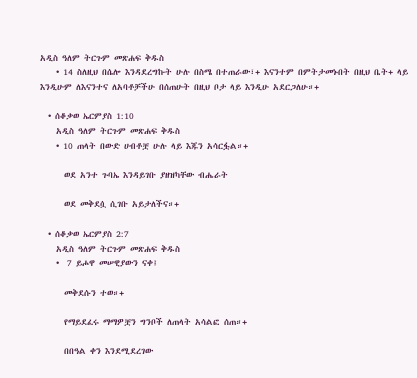አዲስ ዓለም ትርጉም መጽሐፍ ቅዱስ
    • 14 ስለዚህ በሴሎ እንዳደረግኩት ሁሉ በስሜ በተጠራው፣+ እናንተም በምትታመኑበት በዚህ ቤት+ ላይ እንዲሁም ለእናንተና ለአባቶቻችሁ በሰጠሁት በዚህ ቦታ ላይ እንዲሁ አደርጋለሁ።+

  • ሰቆቃወ ኤርምያስ 1:10
    አዲስ ዓለም ትርጉም መጽሐፍ ቅዱስ
    • 10 ጠላት በውድ ሀብቶቿ ሁሉ ላይ እጁን አሳርፏል።+

      ወደ አንተ ጉባኤ እንዳይገቡ ያዘዝካቸው ብሔራት

      ወደ መቅደሷ ሲገቡ አይታለችና።+

  • ሰቆቃወ ኤርምያስ 2:7
    አዲስ ዓለም ትርጉም መጽሐፍ ቅዱስ
    •  7 ይሖዋ መሠዊያውን ናቀ፤

      መቅደሱን ተወ።+

      የማይደፈሩ ማማዎቿን ግንቦች ለጠላት አሳልፎ ሰጠ።+

      በበዓል ቀን እንደሚደረገው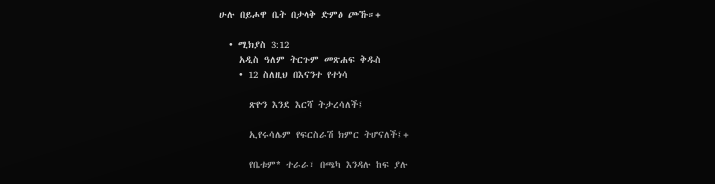ሁሉ በይሖዋ ቤት በታላቅ ድምፅ ጮኹ።+

  • ሚክያስ 3:12
    አዲስ ዓለም ትርጉም መጽሐፍ ቅዱስ
    • 12 ስለዚህ በእናንተ የተነሳ

      ጽዮን እንደ እርሻ ትታረሳለች፤

      ኢየሩሳሌም የፍርስራሽ ክምር ትሆናለች፤+

      የቤቱም* ተራራ፣ በጫካ እንዳሉ ከፍ ያሉ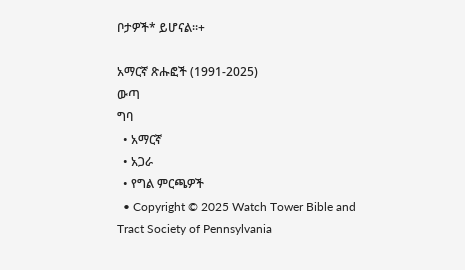ቦታዎች* ይሆናል።+

አማርኛ ጽሑፎች (1991-2025)
ውጣ
ግባ
  • አማርኛ
  • አጋራ
  • የግል ምርጫዎች
  • Copyright © 2025 Watch Tower Bible and Tract Society of Pennsylvania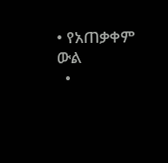• የአጠቃቀም ውል
  •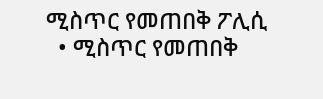ሚስጥር የመጠበቅ ፖሊሲ
  • ሚስጥር የመጠበቅ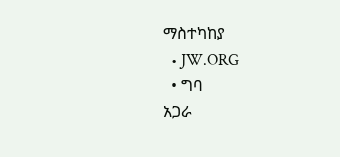ማስተካከያ
  • JW.ORG
  • ግባ
አጋራ